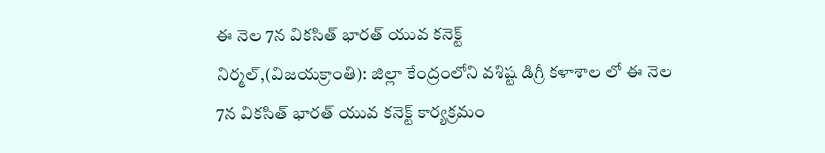ఈ నెల 7న వికసిత్ భారత్ యువ కనెక్ట్
నిర్మల్,(విజయక్రాంతి): జిల్లా కేంద్రంలోని వశిష్ట డిగ్రీ కళాశాల లో ఈ నెల 7న వికసిత్ భారత్ యువ కనెక్ట్ కార్యక్రమం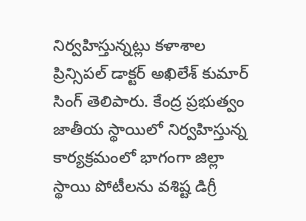నిర్వహిస్తున్నట్లు కళాశాల ప్రిన్సిపల్ డాక్టర్ అఖిలేశ్ కుమార్ సింగ్ తెలిపారు. కేంద్ర ప్రభుత్వం జాతీయ స్థాయిలో నిర్వహిస్తున్న కార్యక్రమంలో భాగంగా జిల్లా స్థాయి పోటీలను వశిష్ట డిగ్రీ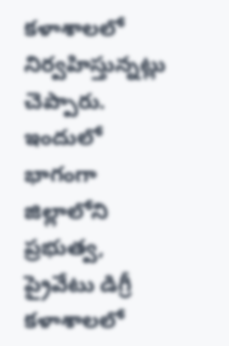కళాశాలలో నిర్వహిస్తున్నట్లు చెప్పారు.
ఇందులో భాగంగా జిల్లాలోని ప్రభుత్వ, ప్రైవేటు డిగ్రీ కళాశాలలో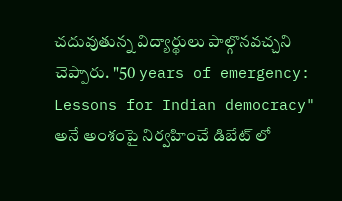చదువుతున్న విద్యార్థులు పాల్గొనవచ్చని చెప్పారు. "50 years of emergency: Lessons for Indian democracy" అనే అంశంపై నిర్వహించే డిబేట్ లో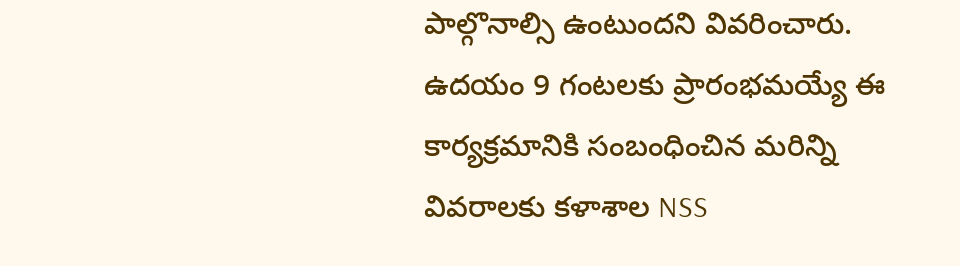పాల్గొనాల్సి ఉంటుందని వివరించారు. ఉదయం 9 గంటలకు ప్రారంభమయ్యే ఈ కార్యక్రమానికి సంబంధించిన మరిన్ని వివరాలకు కళాశాల NSS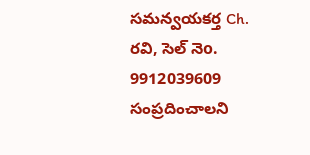సమన్వయకర్త Ch. రవి, సెల్ నెo. 9912039609 సంప్రదించాలని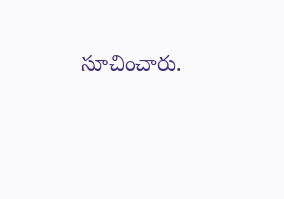సూచించారు.